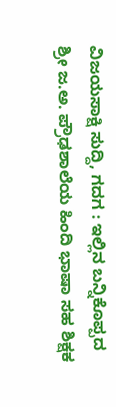ವಿಜಯಸಾಕ್ಷಿ ಸುದ್ದಿ, ಗದಗ : ಇಲ್ಲಿನ ಬನ್ನಿಕೊಪ್ಪದ ಶ್ರೀ ಜ.ಅ. ಪ್ರೌಢಶಾಲೆಯ ಹಿಂದಿ ಭಾಷಾ ಸಹ ಶಿಕ್ಷಕ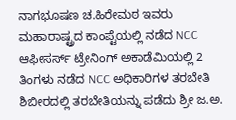ನಾಗಭೂಷಣ ಚ.ಹಿರೇಮಠ ಇವರು ಮಹಾರಾಷ್ಟ್ರದ ಕಾಂಪ್ಟೆಯಲ್ಲಿ ನಡೆದ NCC ಆಫೀಸರ್ಸ್ ಟ್ರೇನಿಂಗ್ ಅಕಾಡೆಮಿಯಲ್ಲಿ 2 ತಿಂಗಳು ನಡೆದ NCC ಅಧಿಕಾರಿಗಳ ತರಬೇತಿ ಶಿಬೀರದಲ್ಲಿ ತರಬೇತಿಯನ್ನು ಪಡೆದು ಶ್ರೀ ಜ.ಅ.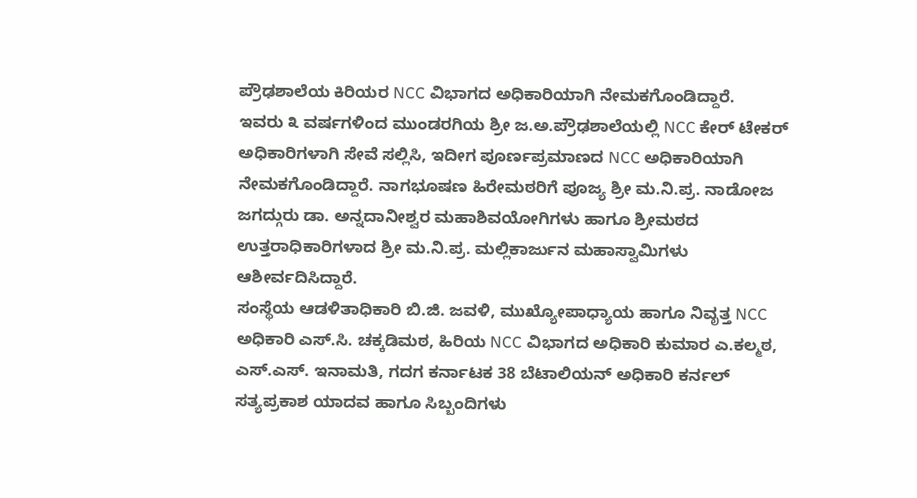ಪ್ರೌಢಶಾಲೆಯ ಕಿರಿಯರ NCC ವಿಭಾಗದ ಅಧಿಕಾರಿಯಾಗಿ ನೇಮಕಗೊಂಡಿದ್ದಾರೆ.
ಇವರು ೩ ವರ್ಷಗಳಿಂದ ಮುಂಡರಗಿಯ ಶ್ರೀ ಜ.ಅ.ಪ್ರೌಢಶಾಲೆಯಲ್ಲಿ NCC ಕೇರ್ ಟೇಕರ್ ಅಧಿಕಾರಿಗಳಾಗಿ ಸೇವೆ ಸಲ್ಲಿಸಿ, ಇದೀಗ ಪೂರ್ಣಪ್ರಮಾಣದ NCC ಅಧಿಕಾರಿಯಾಗಿ ನೇಮಕಗೊಂಡಿದ್ದಾರೆ. ನಾಗಭೂಷಣ ಹಿರೇಮಠರಿಗೆ ಪೂಜ್ಯ ಶ್ರೀ ಮ.ನಿ.ಪ್ರ. ನಾಡೋಜ ಜಗದ್ಗುರು ಡಾ. ಅನ್ನದಾನೀಶ್ವರ ಮಹಾಶಿವಯೋಗಿಗಳು ಹಾಗೂ ಶ್ರೀಮಠದ ಉತ್ತರಾಧಿಕಾರಿಗಳಾದ ಶ್ರೀ ಮ.ನಿ.ಪ್ರ. ಮಲ್ಲಿಕಾರ್ಜುನ ಮಹಾಸ್ವಾಮಿಗಳು ಆಶೀರ್ವದಿಸಿದ್ದಾರೆ.
ಸಂಸ್ಥೆಯ ಆಡಳಿತಾಧಿಕಾರಿ ಬಿ.ಜಿ. ಜವಳಿ, ಮುಖ್ಯೋಪಾಧ್ಯಾಯ ಹಾಗೂ ನಿವೃತ್ತ NCC ಅಧಿಕಾರಿ ಎಸ್.ಸಿ. ಚಕ್ಕಡಿಮಠ, ಹಿರಿಯ NCC ವಿಭಾಗದ ಅಧಿಕಾರಿ ಕುಮಾರ ಎ.ಕಲ್ಮಠ, ಎಸ್.ಎಸ್. ಇನಾಮತಿ, ಗದಗ ಕರ್ನಾಟಕ 38 ಬೆಟಾಲಿಯನ್ ಅಧಿಕಾರಿ ಕರ್ನಲ್ ಸತ್ಯಪ್ರಕಾಶ ಯಾದವ ಹಾಗೂ ಸಿಬ್ಬಂದಿಗಳು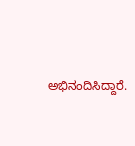ಅಭಿನಂದಿಸಿದ್ದಾರೆ.